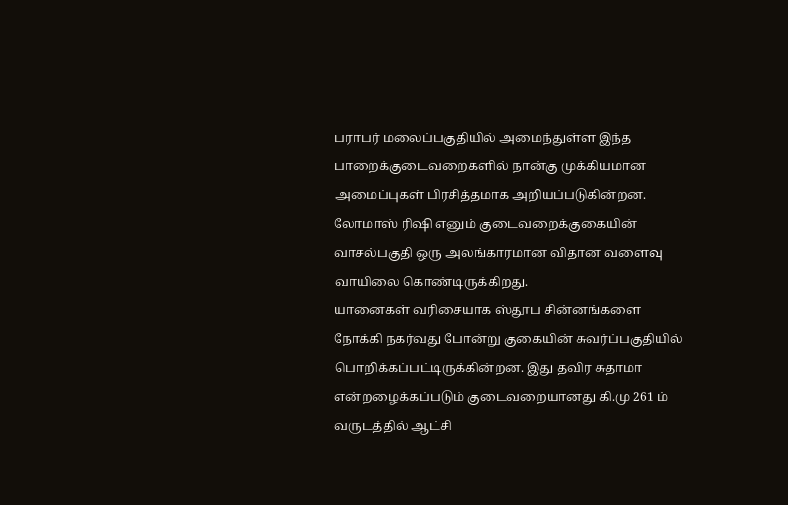பராபர் மலைப்பகுதியில் அமைந்துள்ள இந்த பாறைக்குடைவறைகளில் நான்கு முக்கியமான அமைப்புகள் பிரசித்தமாக அறியப்படுகின்றன. லோமாஸ் ரிஷி எனும் குடைவறைக்குகையின் வாசல்பகுதி ஒரு அலங்காரமான விதான வளைவு வாயிலை கொண்டிருக்கிறது.
யானைகள் வரிசையாக ஸ்தூப சின்னங்களை நோக்கி நகர்வது போன்று குகையின் சுவர்ப்பகுதியில் பொறிக்கப்பட்டிருக்கின்றன. இது தவிர சுதாமா என்றழைக்கப்படும் குடைவறையானது கி.மு 261 ம் வருடத்தில் ஆட்சி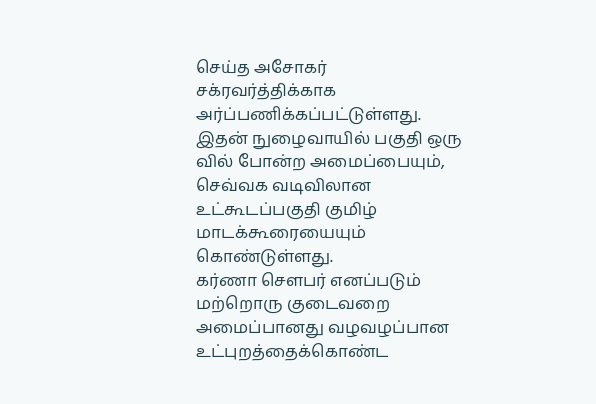செய்த அசோகர் சக்ரவர்த்திக்காக அர்ப்பணிக்கப்பட்டுள்ளது.
இதன் நுழைவாயில் பகுதி ஒரு வில் போன்ற அமைப்பையும், செவ்வக வடிவிலான உட்கூடப்பகுதி குமிழ் மாடக்கூரையையும் கொண்டுள்ளது.
கர்ணா சௌபர் எனப்படும் மற்றொரு குடைவறை அமைப்பானது வழவழப்பான உட்புறத்தைக்கொண்ட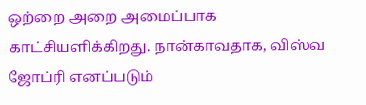ஒற்றை அறை அமைப்பாக காட்சியளிக்கிறது. நான்காவதாக, விஸ்வ ஜோப்ரி எனப்படும்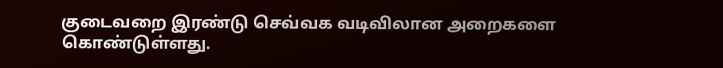குடைவறை இரண்டு செவ்வக வடிவிலான அறைகளை கொண்டுள்ளது.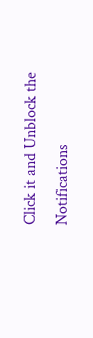Click it and Unblock the Notifications